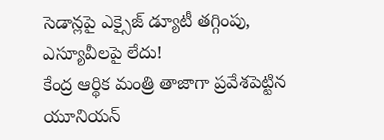సెడాన్లపై ఎక్సైజ్ డ్యూటీ తగ్గింపు, ఎస్యూవీలపై లేదు!
కేంద్ర ఆర్థిక మంత్రి తాజాగా ప్రవేశపెట్టిన యూనియన్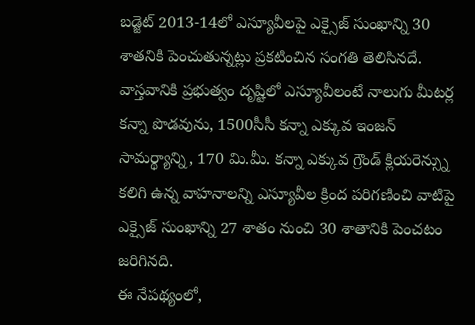బడ్జెట్ 2013-14లో ఎస్యూవీలపై ఎక్సైజ్ సుంఖాన్ని 30 శాతనికి పెంచుతున్నట్లు ప్రకటించిన సంగతి తెలిసినదే. వాస్తవానికి ప్రభుత్వం దృష్టిలో ఎస్యూవీలంటే నాలుగు మీటర్ల కన్నా పొడవును, 1500సీసీ కన్నా ఎక్కువ ఇంజన్ సామర్థ్యాన్ని, 170 మి.మీ. కన్నా ఎక్కువ గ్రౌండ్ క్లియరెన్స్ను కలిగి ఉన్న వాహనాలన్ని ఎస్యూవీల క్రింద పరిగణించి వాటిపై ఎక్సైజ్ సుంఖాన్ని 27 శాతం నుంచి 30 శాతానికి పెంచటం జరిగినది.
ఈ నేపథ్యంలో,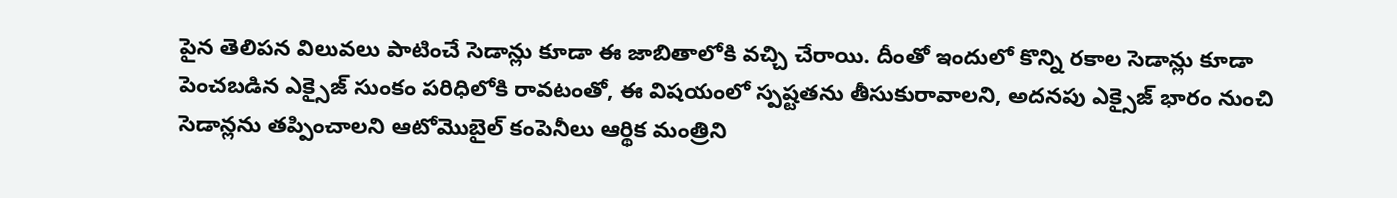పైన తెలిపన విలువలు పాటించే సెడాన్లు కూడా ఈ జాబితాలోకి వచ్చి చేరాయి. దీంతో ఇందులో కొన్ని రకాల సెడాన్లు కూడా పెంచబడిన ఎక్సైజ్ సుంకం పరిధిలోకి రావటంతో, ఈ విషయంలో స్పష్టతను తీసుకురావాలని, అదనపు ఎక్సైజ్ భారం నుంచి సెడాన్లను తప్పించాలని ఆటోమొబైల్ కంపెనీలు ఆర్థిక మంత్రిని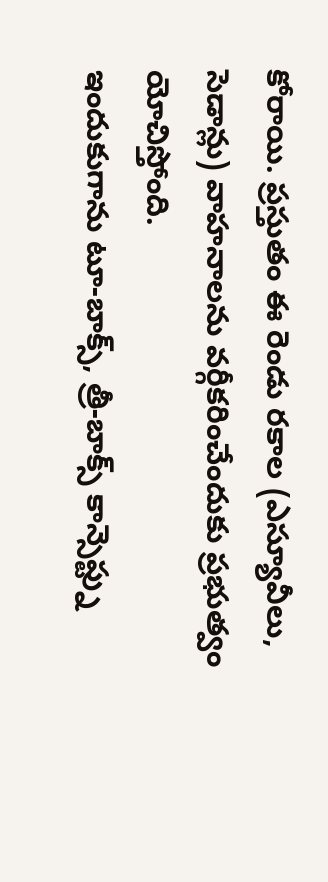కోరాయి. ప్రస్తుతం ఈ రెండు రకాల (ఎస్యూవీలు, సెడాన్లు) వాహనాలను వర్గీకరించేందుకు ప్రభుత్వం యోచిస్తోంది.
ఇందుకుగాను టూ-బాక్స్, త్రీ-బాక్స్ కాన్సెప్ట్ను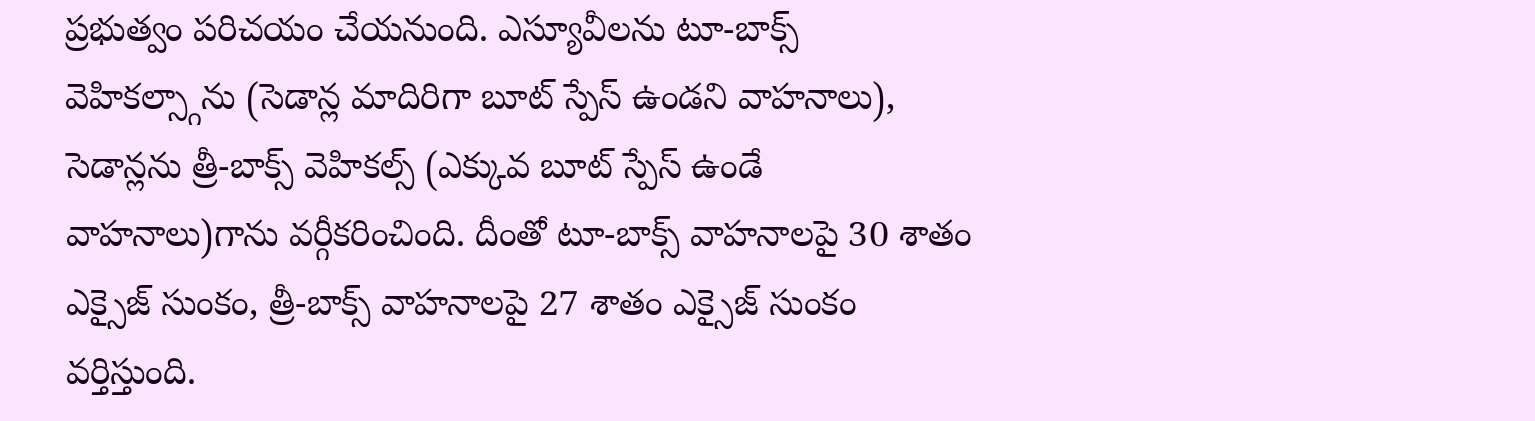ప్రభుత్వం పరిచయం చేయనుంది. ఎస్యూవీలను టూ-బాక్స్ వెహికల్స్గాను (సెడాన్ల మాదిరిగా బూట్ స్పేస్ ఉండని వాహనాలు), సెడాన్లను త్రీ-బాక్స్ వెహికల్స్ (ఎక్కువ బూట్ స్పేస్ ఉండే వాహనాలు)గాను వర్గీకరించింది. దీంతో టూ-బాక్స్ వాహనాలపై 30 శాతం ఎక్సైజ్ సుంకం, త్రీ-బాక్స్ వాహనాలపై 27 శాతం ఎక్సైజ్ సుంకం వర్తిస్తుంది.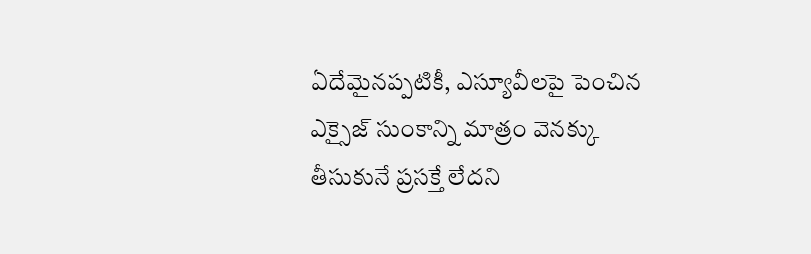ఏదేమైనప్పటికీ, ఎస్యూవీలపై పెంచిన ఎక్సైజ్ సుంకాన్ని మాత్రం వెనక్కు తీసుకునే ప్రసక్తే లేదని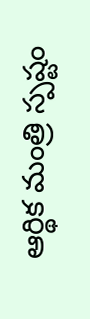ఆర్థిక మంత్రి స్పష్టం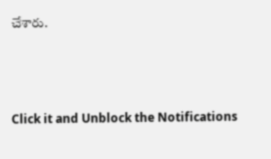చేశారు.



Click it and Unblock the Notifications